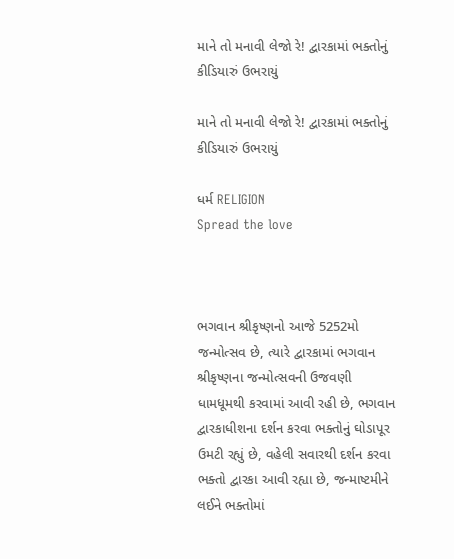માને તો મનાવી લેજો રે! દ્વારકામાં ભક્તોનું કીડિયારું ઉભરાયું

માને તો મનાવી લેજો રે! દ્વારકામાં ભક્તોનું કીડિયારું ઉભરાયું

ધર્મ RELIGION
Spread the love



ભગવાન શ્રીકૃષ્ણનો આજે 5252મો જન્મોત્સવ છે, ત્યારે દ્વારકામાં ભગવાન શ્રીકૃષ્ણના જન્મોત્સવની ઉજવણી ધામધૂમથી કરવામાં આવી રહી છે, ભગવાન દ્વારકાધીશના દર્શન કરવા ભક્તોનું ઘોડાપૂર ઉમટી રહ્યું છે, વહેલી સવારથી દર્શન કરવા ભક્તો દ્વારકા આવી રહ્યા છે, જન્માષ્ટમીને લઈને ભક્તોમાં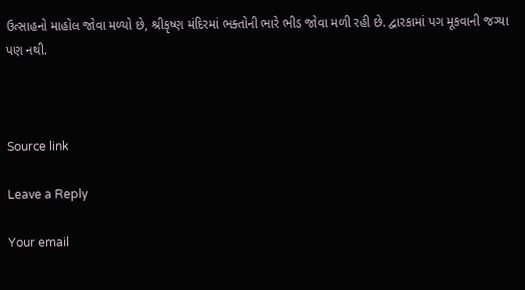ઉત્સાહનો માહોલ જોવા મળ્યો છે, શ્રીકૃષ્ણ મંદિરમાં ભક્તોની ભારે ભીડ જોવા મળી રહી છે. દ્વારકામાં પગ મૂકવાની જગ્યા પણ નથી.



Source link

Leave a Reply

Your email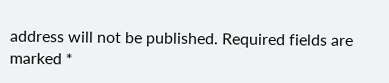address will not be published. Required fields are marked *